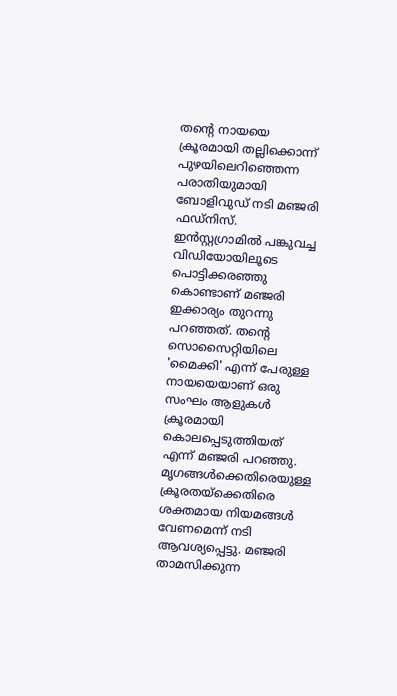തന്റെ നായയെ ക്രൂരമായി തല്ലിക്കൊന്ന് പുഴയിലെറിഞ്ഞെന്ന പരാതിയുമായി ബോളിവുഡ് നടി മഞ്ജരി ഫഡ്നിസ്. ഇൻസ്റ്റഗ്രാമിൽ പങ്കുവച്ച വിഡിയോയിലൂടെ പൊട്ടിക്കരഞ്ഞു കൊണ്ടാണ് മഞ്ജരി ഇക്കാര്യം തുറന്നു പറഞ്ഞത്. തന്റെ സൊസൈറ്റിയിലെ 'മൈക്കി' എന്ന് പേരുള്ള നായയെയാണ് ഒരു സംഘം ആളുകൾ ക്രൂരമായി കൊലപ്പെടുത്തിയത് എന്ന് മഞ്ജരി പറഞ്ഞു.
മൃഗങ്ങൾക്കെതിരെയുള്ള ക്രൂരതയ്ക്കെതിരെ ശക്തമായ നിയമങ്ങൾ വേണമെന്ന് നടി ആവശ്യപ്പെട്ടു. മഞ്ജരി താമസിക്കുന്ന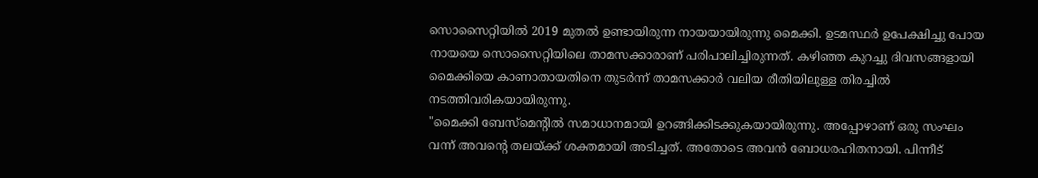സൊസൈറ്റിയിൽ 2019 മുതൽ ഉണ്ടായിരുന്ന നായയായിരുന്നു മൈക്കി. ഉടമസ്ഥർ ഉപേക്ഷിച്ചു പോയ നായയെ സൊസൈറ്റിയിലെ താമസക്കാരാണ് പരിപാലിച്ചിരുന്നത്. കഴിഞ്ഞ കുറച്ചു ദിവസങ്ങളായി മൈക്കിയെ കാണാതായതിനെ തുടർന്ന് താമസക്കാർ വലിയ രീതിയിലുള്ള തിരച്ചിൽ നടത്തിവരികയായിരുന്നു.
"മൈക്കി ബേസ്മെന്റിൽ സമാധാനമായി ഉറങ്ങിക്കിടക്കുകയായിരുന്നു. അപ്പോഴാണ് ഒരു സംഘം വന്ന് അവന്റെ തലയ്ക്ക് ശക്തമായി അടിച്ചത്. അതോടെ അവൻ ബോധരഹിതനായി. പിന്നീട്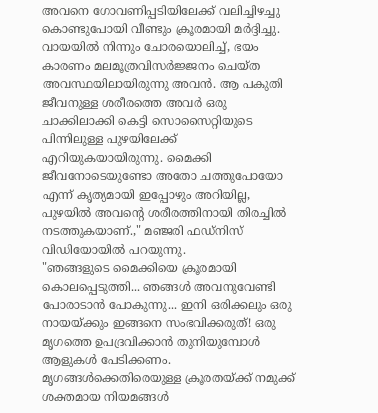അവനെ ഗോവണിപ്പടിയിലേക്ക് വലിച്ചിഴച്ചു കൊണ്ടുപോയി വീണ്ടും ക്രൂരമായി മർദ്ദിച്ചു.
വായയിൽ നിന്നും ചോരയൊലിച്ച്, ഭയം കാരണം മലമൂത്രവിസർജ്ജനം ചെയ്ത അവസ്ഥയിലായിരുന്നു അവൻ. ആ പകുതി ജീവനുള്ള ശരീരത്തെ അവർ ഒരു ചാക്കിലാക്കി കെട്ടി സൊസൈറ്റിയുടെ പിന്നിലുള്ള പുഴയിലേക്ക് എറിയുകയായിരുന്നു. മൈക്കി ജീവനോടെയുണ്ടോ അതോ ചത്തുപോയോ എന്ന് കൃത്യമായി ഇപ്പോഴും അറിയില്ല, പുഴയിൽ അവന്റെ ശരീരത്തിനായി തിരച്ചിൽ നടത്തുകയാണ്.," മഞ്ജരി ഫഡ്നിസ് വിഡിയോയിൽ പറയുന്നു.
"ഞങ്ങളുടെ മൈക്കിയെ ക്രൂരമായി കൊലപ്പെടുത്തി... ഞങ്ങൾ അവനുവേണ്ടി പോരാടാൻ പോകുന്നു... ഇനി ഒരിക്കലും ഒരു നായയ്ക്കും ഇങ്ങനെ സംഭവിക്കരുത്! ഒരു മൃഗത്തെ ഉപദ്രവിക്കാൻ തുനിയുമ്പോൾ ആളുകൾ പേടിക്കണം. മൃഗങ്ങൾക്കെതിരെയുള്ള ക്രൂരതയ്ക്ക് നമുക്ക് ശക്തമായ നിയമങ്ങൾ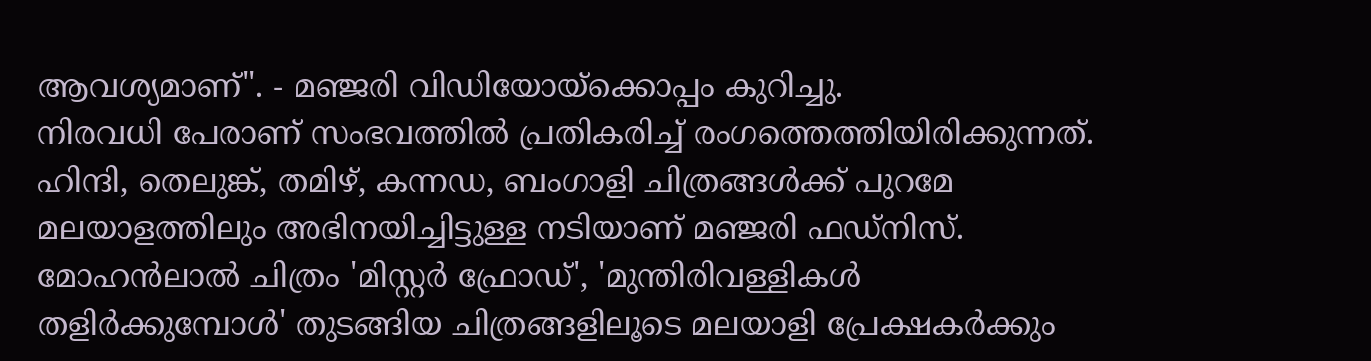ആവശ്യമാണ്". - മഞ്ജരി വിഡിയോയ്ക്കൊപ്പം കുറിച്ചു.
നിരവധി പേരാണ് സംഭവത്തിൽ പ്രതികരിച്ച് രംഗത്തെത്തിയിരിക്കുന്നത്. ഹിന്ദി, തെലുങ്ക്, തമിഴ്, കന്നഡ, ബംഗാളി ചിത്രങ്ങൾക്ക് പുറമേ മലയാളത്തിലും അഭിനയിച്ചിട്ടുള്ള നടിയാണ് മഞ്ജരി ഫഡ്നിസ്. മോഹൻലാൽ ചിത്രം 'മിസ്റ്റർ ഫ്രോഡ്', 'മുന്തിരിവള്ളികൾ തളിർക്കുമ്പോൾ' തുടങ്ങിയ ചിത്രങ്ങളിലൂടെ മലയാളി പ്രേക്ഷകർക്കും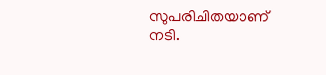സുപരിചിതയാണ് നടി.